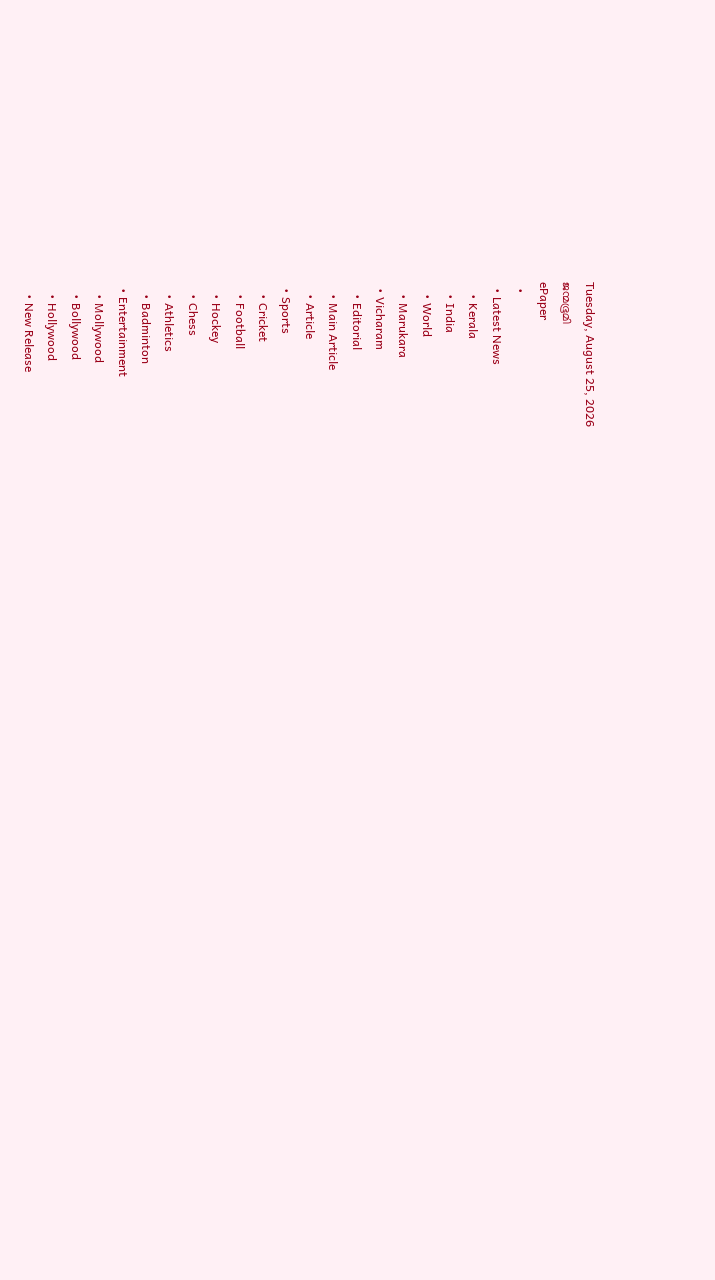Tuesday, August 25, 2026
ജന്മഭൂമി
ePaper
  •
  • Latest News
    • Kerala
    • India
    • World
    • Marukara
  • Vicharam
    • Editorial
    • Main Article
    • Article
  • Sports
    • Cricket
    • Football
    • Hockey
    • Chess
    • Athletics
    • Badminton
  • Entertainment
    • Mollywood
    • Bollywood
    • Hollywood
    • New Release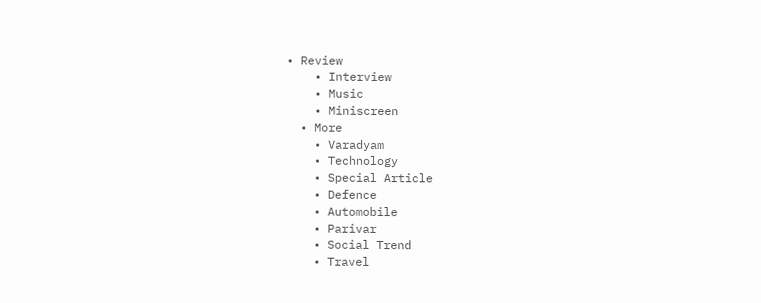• Review
    • Interview
    • Music
    • Miniscreen
  • More
    • Varadyam
    • Technology
    • Special Article
    • Defence
    • Automobile
    • Parivar
    • Social Trend
    • Travel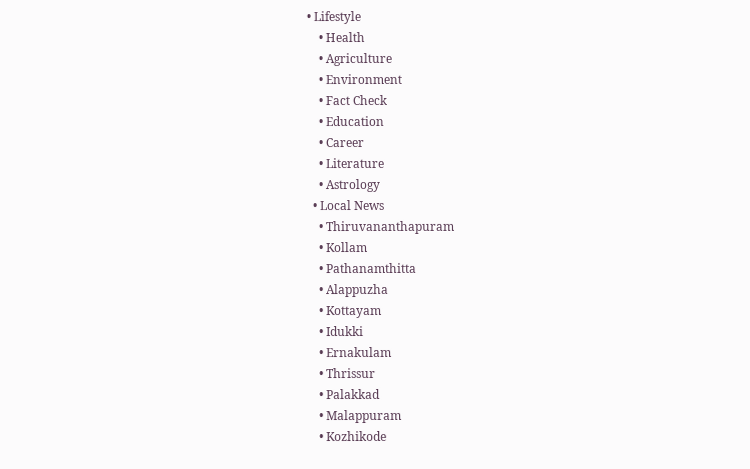• Lifestyle
    • Health
    • Agriculture
    • Environment
    • Fact Check
    • Education
    • Career
    • Literature
    • Astrology
  • Local News
    • Thiruvananthapuram
    • Kollam
    • Pathanamthitta
    • Alappuzha
    • Kottayam
    • Idukki
    • Ernakulam
    • Thrissur
    • Palakkad
    • Malappuram
    • Kozhikode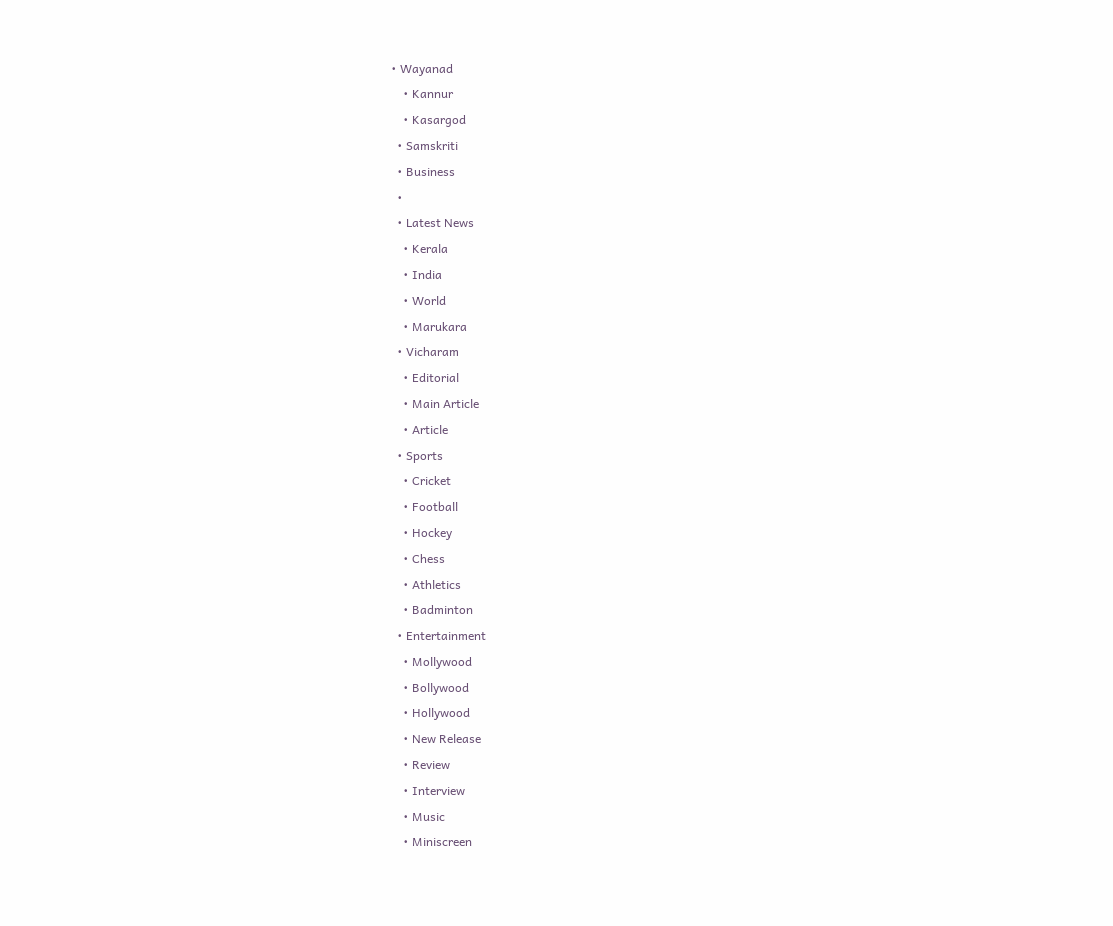• Wayanad
    • Kannur
    • Kasargod
  • Samskriti
  • Business
  •
  • Latest News
    • Kerala
    • India
    • World
    • Marukara
  • Vicharam
    • Editorial
    • Main Article
    • Article
  • Sports
    • Cricket
    • Football
    • Hockey
    • Chess
    • Athletics
    • Badminton
  • Entertainment
    • Mollywood
    • Bollywood
    • Hollywood
    • New Release
    • Review
    • Interview
    • Music
    • Miniscreen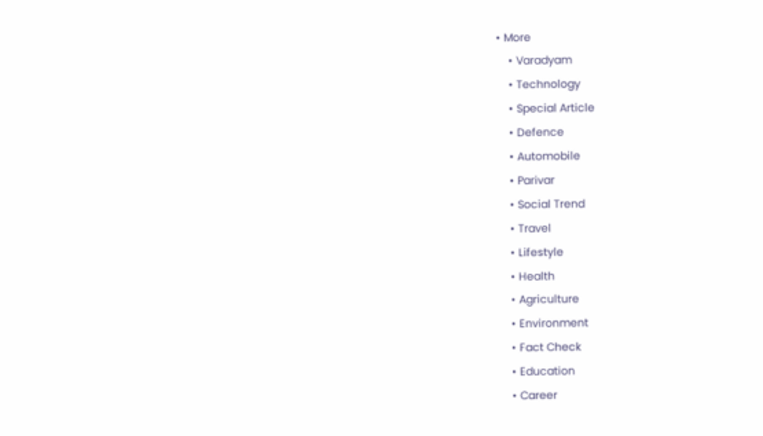• More
    • Varadyam
    • Technology
    • Special Article
    • Defence
    • Automobile
    • Parivar
    • Social Trend
    • Travel
    • Lifestyle
    • Health
    • Agriculture
    • Environment
    • Fact Check
    • Education
    • Career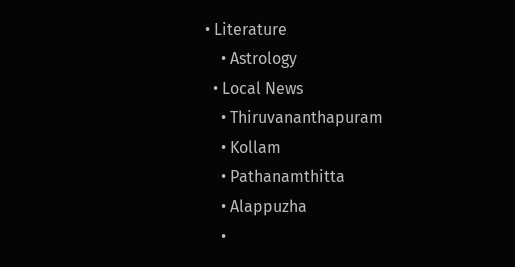• Literature
    • Astrology
  • Local News
    • Thiruvananthapuram
    • Kollam
    • Pathanamthitta
    • Alappuzha
    •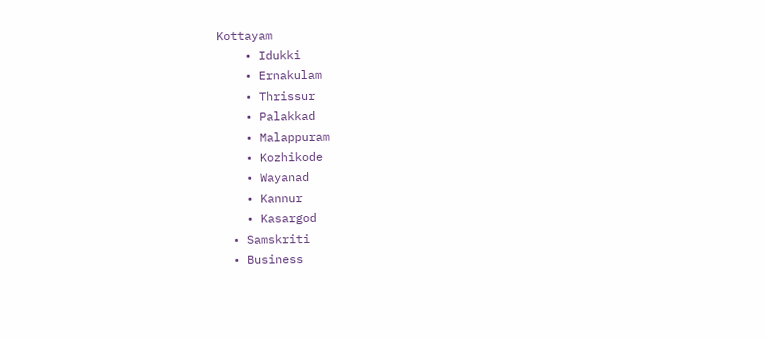Kottayam
    • Idukki
    • Ernakulam
    • Thrissur
    • Palakkad
    • Malappuram
    • Kozhikode
    • Wayanad
    • Kannur
    • Kasargod
  • Samskriti
  • Business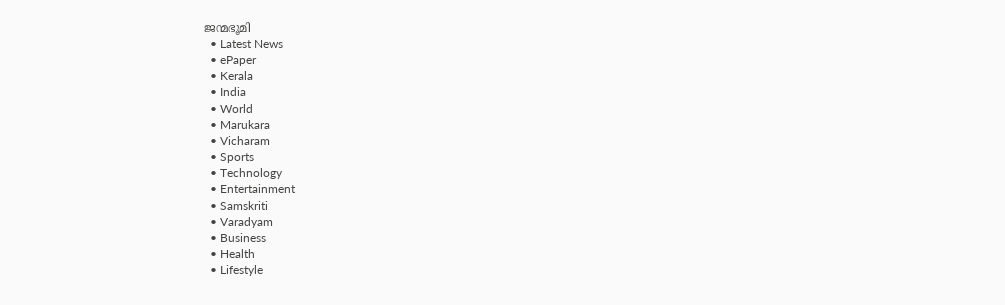ജന്മഭൂമി
  • Latest News
  • ePaper
  • Kerala
  • India
  • World
  • Marukara
  • Vicharam
  • Sports
  • Technology
  • Entertainment
  • Samskriti
  • Varadyam
  • Business
  • Health
  • Lifestyle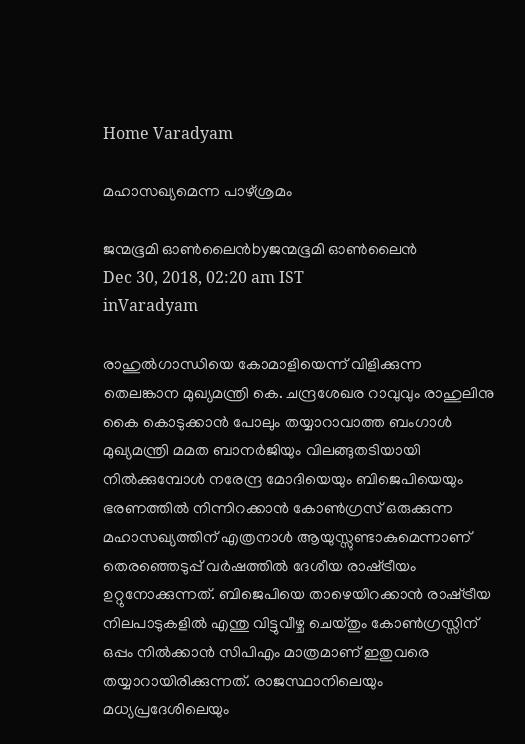Home Varadyam

മഹാസഖ്യമെന്ന പാഴ്ശ്രമം

ജന്മഭൂമി ഓണ്‍ലൈന്‍byജന്മഭൂമി ഓണ്‍ലൈന്‍
Dec 30, 2018, 02:20 am IST
inVaradyam

രാഹുല്‍ഗാന്ധിയെ കോമാളിയെന്ന് വിളിക്കുന്ന തെലങ്കാന മുഖ്യമന്ത്രി കെ. ചന്ദ്രശേഖര റാവുവും രാഹുലിനു കൈ കൊടുക്കാന്‍ പോലും തയ്യാറാവാത്ത ബംഗാള്‍ മുഖ്യമന്ത്രി മമത ബാനര്‍ജിയും വിലങ്ങുതടിയായി നില്‍ക്കുമ്പോള്‍ നരേന്ദ്ര മോദിയെയും ബിജെപിയെയും ഭരണത്തില്‍ നിന്നിറക്കാന്‍ കോണ്‍ഗ്രസ് ഒരുക്കുന്ന മഹാസഖ്യത്തിന് എത്രനാള്‍ ആയുസ്സുണ്ടാകുമെന്നാണ് തെരഞ്ഞെടുപ്പ് വര്‍ഷത്തില്‍ ദേശീയ രാഷ്‌ട്രീയം ഉറ്റുനോക്കുന്നത്. ബിജെപിയെ താഴെയിറക്കാന്‍ രാഷ്‌ട്രീയ നിലപാടുകളില്‍ എന്തു വിട്ടുവീഴ്ച ചെയ്തും കോണ്‍ഗ്രസ്സിന് ഒപ്പം നില്‍ക്കാന്‍ സിപിഎം മാത്രമാണ് ഇതുവരെ തയ്യാറായിരിക്കുന്നത്. രാജസ്ഥാനിലെയും മധ്യപ്രദേശിലെയും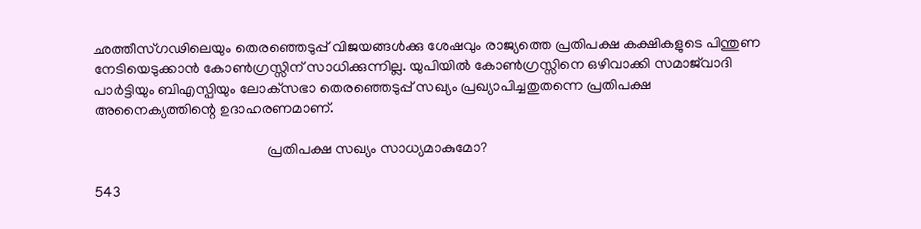ഛത്തീസ്ഗഢിലെയും തെരഞ്ഞെടുപ്പ് വിജയങ്ങള്‍ക്കു ശേഷവും രാജ്യത്തെ പ്രതിപക്ഷ കക്ഷികളുടെ പിന്തുണ നേടിയെടുക്കാന്‍ കോണ്‍ഗ്രസ്സിന് സാധിക്കുന്നില്ല. യുപിയില്‍ കോണ്‍ഗ്രസ്സിനെ ഒഴിവാക്കി സമാജ്‌വാദി പാര്‍ട്ടിയും ബിഎസ്പിയും ലോക്‌സഭാ തെരഞ്ഞെടുപ്പ് സഖ്യം പ്രഖ്യാപിച്ചതുതന്നെ പ്രതിപക്ഷ അനൈക്യത്തിന്റെ ഉദാഹരണമാണ്.

                                               പ്രതിപക്ഷ സഖ്യം സാധ്യമാകുമോ?

543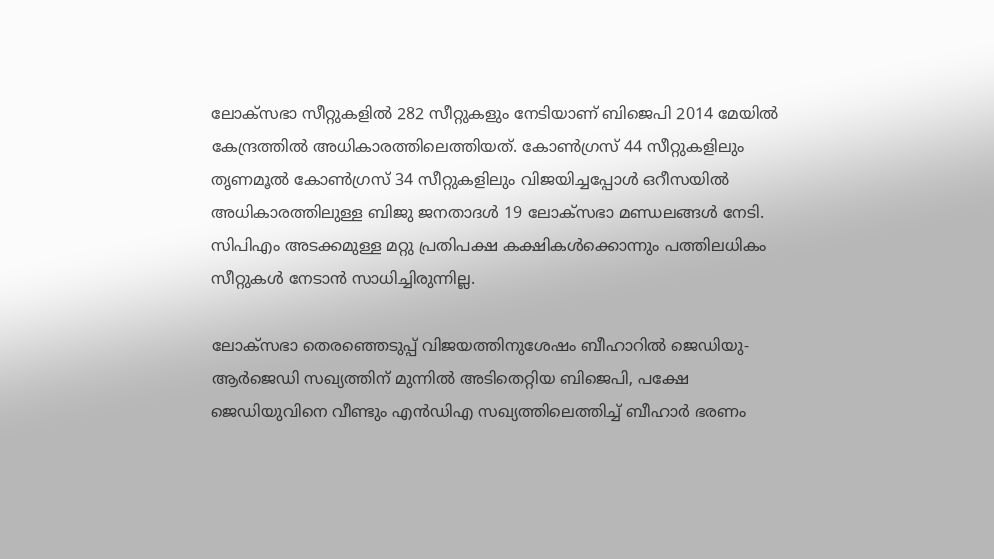ലോക്‌സഭാ സീറ്റുകളില്‍ 282 സീറ്റുകളും നേടിയാണ് ബിജെപി 2014 മേയില്‍ കേന്ദ്രത്തില്‍ അധികാരത്തിലെത്തിയത്. കോണ്‍ഗ്രസ് 44 സീറ്റുകളിലും തൃണമൂല്‍ കോണ്‍ഗ്രസ് 34 സീറ്റുകളിലും വിജയിച്ചപ്പോള്‍ ഒറീസയില്‍ അധികാരത്തിലുള്ള ബിജു ജനതാദള്‍ 19 ലോക്‌സഭാ മണ്ഡലങ്ങള്‍ നേടി. സിപിഎം അടക്കമുള്ള മറ്റു പ്രതിപക്ഷ കക്ഷികള്‍ക്കൊന്നും പത്തിലധികം സീറ്റുകള്‍ നേടാന്‍ സാധിച്ചിരുന്നില്ല.

ലോക്‌സഭാ തെരഞ്ഞെടുപ്പ് വിജയത്തിനുശേഷം ബീഹാറില്‍ ജെഡിയു-ആര്‍ജെഡി സഖ്യത്തിന് മുന്നില്‍ അടിതെറ്റിയ ബിജെപി, പക്ഷേ ജെഡിയുവിനെ വീണ്ടും എന്‍ഡിഎ സഖ്യത്തിലെത്തിച്ച് ബീഹാര്‍ ഭരണം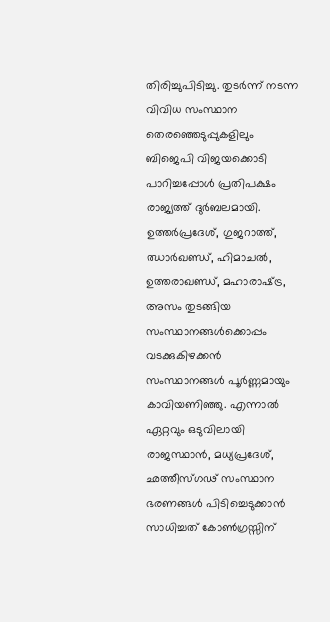തിരിച്ചുപിടിച്ചു. തുടര്‍ന്ന് നടന്ന വിവിധ സംസ്ഥാന തെരഞ്ഞെടുപ്പുകളിലും ബിജെപി വിജയക്കൊടി പാറിച്ചപ്പോള്‍ പ്രതിപക്ഷം രാജ്യത്ത് ദുര്‍ബലമായി. ഉത്തര്‍പ്രദേശ്, ഗുജറാത്ത്, ഝാര്‍ഖണ്ഡ്, ഹിമാചല്‍, ഉത്തരാഖണ്ഡ്, മഹാരാഷ്‌ട്ര, അസം തുടങ്ങിയ സംസ്ഥാനങ്ങള്‍ക്കൊപ്പം വടക്കുകിഴക്കന്‍ സംസ്ഥാനങ്ങള്‍ പൂര്‍ണ്ണമായും കാവിയണിഞ്ഞു. എന്നാല്‍ ഏറ്റവും ഒടുവിലായി രാജസ്ഥാന്‍, മധ്യപ്രദേശ്, ഛത്തീസ്ഗഢ് സംസ്ഥാന ഭരണങ്ങള്‍ പിടിച്ചെടുക്കാന്‍ സാധിച്ചത് കോണ്‍ഗ്രസ്സിന്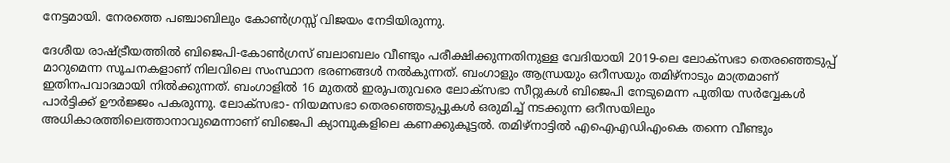നേട്ടമായി. നേരത്തെ പഞ്ചാബിലും കോണ്‍ഗ്രസ്സ് വിജയം നേടിയിരുന്നു.

ദേശീയ രാഷ്‌ട്രീയത്തില്‍ ബിജെപി-കോണ്‍ഗ്രസ് ബലാബലം വീണ്ടും പരീക്ഷിക്കുന്നതിനുള്ള വേദിയായി 2019-ലെ ലോക്‌സഭാ തെരഞ്ഞെടുപ്പ് മാറുമെന്ന സൂചനകളാണ് നിലവിലെ സംസ്ഥാന ഭരണങ്ങള്‍ നല്‍കുന്നത്. ബംഗാളും ആന്ധ്രയും ഒറീസയും തമിഴ്‌നാടും മാത്രമാണ് ഇതിനപവാദമായി നില്‍ക്കുന്നത്. ബംഗാളില്‍ 16 മുതല്‍ ഇരുപതുവരെ ലോക്‌സഭാ സീറ്റുകള്‍ ബിജെപി നേടുമെന്ന പുതിയ സര്‍വ്വേകള്‍ പാര്‍ട്ടിക്ക് ഊര്‍ജ്ജം പകരുന്നു. ലോക്‌സഭാ- നിയമസഭാ തെരഞ്ഞെടുപ്പുകള്‍ ഒരുമിച്ച് നടക്കുന്ന ഒറീസയിലും അധികാരത്തിലെത്താനാവുമെന്നാണ് ബിജെപി ക്യാമ്പുകളിലെ കണക്കുകൂട്ടല്‍. തമിഴ്‌നാട്ടില്‍ എഐഎഡിഎംകെ തന്നെ വീണ്ടും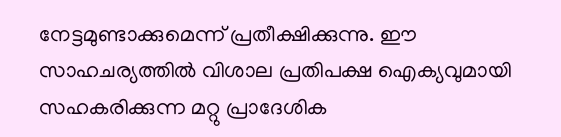നേട്ടമുണ്ടാക്കുമെന്ന് പ്രതീക്ഷിക്കുന്നു. ഈ സാഹചര്യത്തില്‍ വിശാല പ്രതിപക്ഷ ഐക്യവുമായി സഹകരിക്കുന്ന മറ്റു പ്രാദേശിക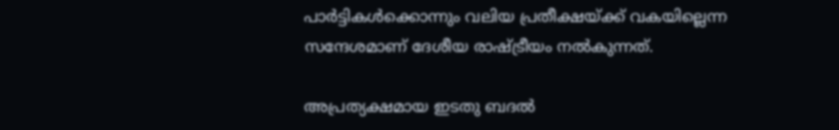പാര്‍ട്ടികള്‍ക്കൊന്നും വലിയ പ്രതീക്ഷയ്‌ക്ക് വകയില്ലെന്ന സന്ദേശമാണ് ദേശീയ രാഷ്‌ട്രീയം നല്‍കുന്നത്.

അപ്രത്യക്ഷമായ ഇടതു ബദല്‍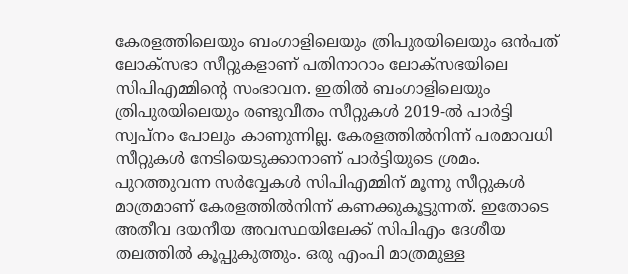കേരളത്തിലെയും ബംഗാളിലെയും ത്രിപുരയിലെയും ഒന്‍പത് ലോക്‌സഭാ സീറ്റുകളാണ് പതിനാറാം ലോക്‌സഭയിലെ സിപിഎമ്മിന്റെ സംഭാവന. ഇതില്‍ ബംഗാളിലെയും ത്രിപുരയിലെയും രണ്ടുവീതം സീറ്റുകള്‍ 2019-ല്‍ പാര്‍ട്ടി സ്വപ്‌നം പോലും കാണുന്നില്ല. കേരളത്തില്‍നിന്ന് പരമാവധി സീറ്റുകള്‍ നേടിയെടുക്കാനാണ് പാര്‍ട്ടിയുടെ ശ്രമം. പുറത്തുവന്ന സര്‍വ്വേകള്‍ സിപിഎമ്മിന് മൂന്നു സീറ്റുകള്‍ മാത്രമാണ് കേരളത്തില്‍നിന്ന് കണക്കുകൂട്ടുന്നത്. ഇതോടെ അതീവ ദയനീയ അവസ്ഥയിലേക്ക് സിപിഎം ദേശീയ തലത്തില്‍ കൂപ്പുകുത്തും. ഒരു എംപി മാത്രമുള്ള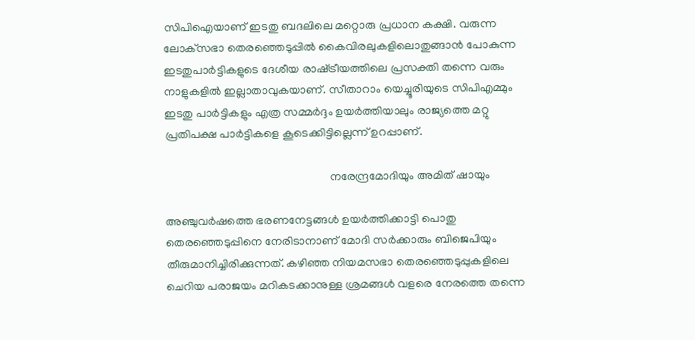സിപിഐയാണ് ഇടതു ബദലിലെ മറ്റൊരു പ്രധാന കക്ഷി. വരുന്ന ലോക്‌സഭാ തെരഞ്ഞെടുപ്പില്‍ കൈവിരലുകളിലൊതുങ്ങാന്‍ പോകുന്ന ഇടതുപാര്‍ട്ടികളുടെ ദേശീയ രാഷ്‌ട്രീയത്തിലെ പ്രസക്തി തന്നെ വരും നാളുകളില്‍ ഇല്ലാതാവുകയാണ്. സീതാറാം യെച്ചൂരിയുടെ സിപിഎമ്മും ഇടതു പാര്‍ട്ടികളും എത്ര സമ്മര്‍ദ്ദം ഉയര്‍ത്തിയാലും രാജ്യത്തെ മറ്റു പ്രതിപക്ഷ പാര്‍ട്ടികളെ കൂടെക്കിട്ടില്ലെന്ന് ഉറപ്പാണ്.

                                                        നരേന്ദ്രമോദിയും അമിത് ഷായും

അഞ്ചുവര്‍ഷത്തെ ഭരണനേട്ടങ്ങള്‍ ഉയര്‍ത്തിക്കാട്ടി പൊതു തെരഞ്ഞെടുപ്പിനെ നേരിടാനാണ് മോദി സര്‍ക്കാരും ബിജെപിയും തീരുമാനിച്ചിരിക്കുന്നത്. കഴിഞ്ഞ നിയമസഭാ തെരഞ്ഞെടുപ്പുകളിലെ ചെറിയ പരാജയം മറികടക്കാനുള്ള ശ്രമങ്ങള്‍ വളരെ നേരത്തെ തന്നെ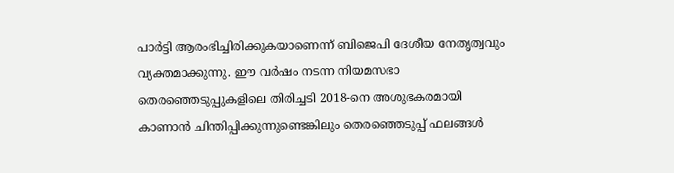പാര്‍ട്ടി ആരംഭിച്ചിരിക്കുകയാണെന്ന് ബിജെപി ദേശീയ നേതൃത്വവും വ്യക്തമാക്കുന്നു. ഈ വര്‍ഷം നടന്ന നിയമസഭാ തെരഞ്ഞെടുപ്പുകളിലെ തിരിച്ചടി 2018-നെ അശുഭകരമായി കാണാന്‍ ചിന്തിപ്പിക്കുന്നുണ്ടെങ്കിലും തെരഞ്ഞെടുപ്പ് ഫലങ്ങള്‍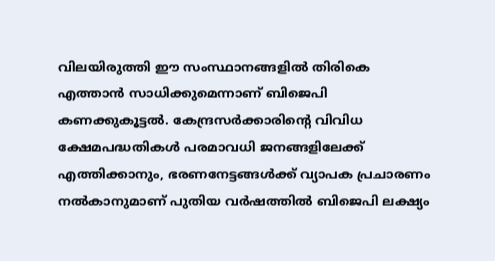വിലയിരുത്തി ഈ സംസ്ഥാനങ്ങളില്‍ തിരികെ എത്താന്‍ സാധിക്കുമെന്നാണ് ബിജെപി കണക്കുകൂട്ടല്‍. കേന്ദ്രസര്‍ക്കാരിന്റെ വിവിധ ക്ഷേമപദ്ധതികള്‍ പരമാവധി ജനങ്ങളിലേക്ക് എത്തിക്കാനും, ഭരണനേട്ടങ്ങള്‍ക്ക് വ്യാപക പ്രചാരണം നല്‍കാനുമാണ് പുതിയ വര്‍ഷത്തില്‍ ബിജെപി ലക്ഷ്യം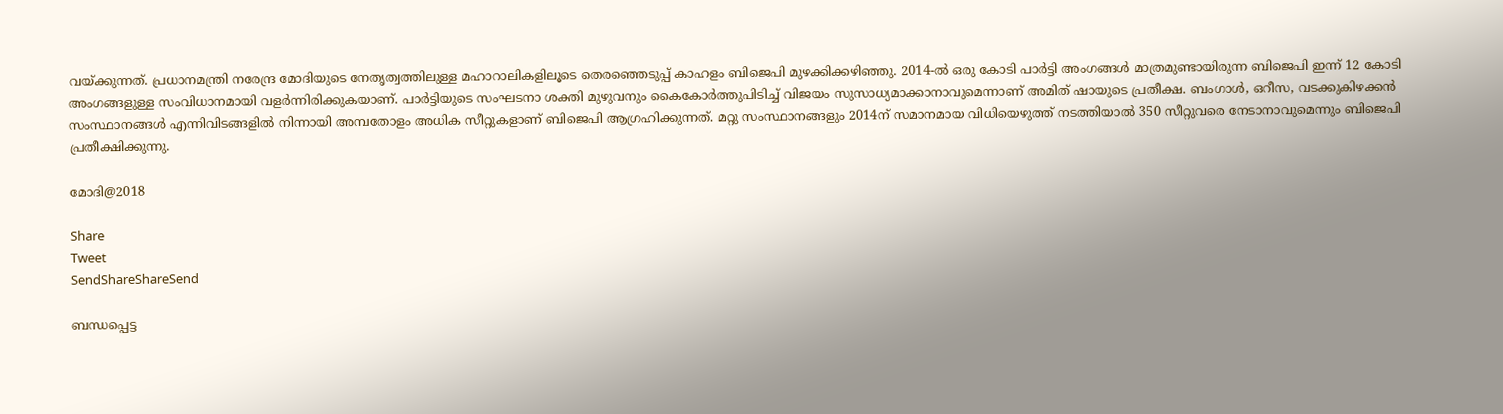വയ്‌ക്കുന്നത്. പ്രധാനമന്ത്രി നരേന്ദ്ര മോദിയുടെ നേതൃത്വത്തിലുള്ള മഹാറാലികളിലൂടെ തെരഞ്ഞെടുപ്പ് കാഹളം ബിജെപി മുഴക്കിക്കഴിഞ്ഞു. 2014-ല്‍ ഒരു കോടി പാര്‍ട്ടി അംഗങ്ങള്‍ മാത്രമുണ്ടായിരുന്ന ബിജെപി ഇന്ന് 12 കോടി അംഗങ്ങളുള്ള സംവിധാനമായി വളര്‍ന്നിരിക്കുകയാണ്. പാര്‍ട്ടിയുടെ സംഘടനാ ശക്തി മുഴുവനും കൈകോര്‍ത്തുപിടിച്ച് വിജയം സുസാധ്യമാക്കാനാവുമെന്നാണ് അമിത് ഷായുടെ പ്രതീക്ഷ. ബംഗാള്‍, ഒറീസ, വടക്കുകിഴക്കന്‍ സംസ്ഥാനങ്ങള്‍ എന്നിവിടങ്ങളില്‍ നിന്നായി അമ്പതോളം അധിക സീറ്റുകളാണ് ബിജെപി ആഗ്രഹിക്കുന്നത്. മറ്റു സംസ്ഥാനങ്ങളും 2014ന് സമാനമായ വിധിയെഴുത്ത് നടത്തിയാല്‍ 350 സീറ്റുവരെ നേടാനാവുമെന്നും ബിജെപി പ്രതീക്ഷിക്കുന്നു.

മോദി@2018

Share
Tweet
SendShareShareSend

ബന്ധപ്പെട്ട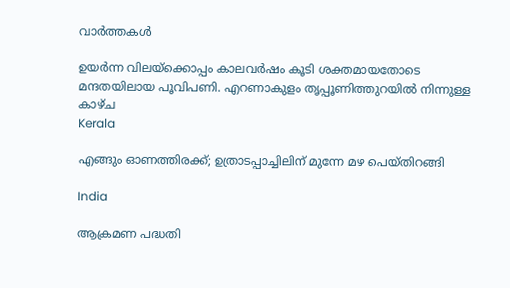വാര്‍ത്തകള്‍

ഉയര്‍ന്ന വിലയ്‌ക്കൊപ്പം കാലവര്‍ഷം കൂടി ശക്തമായതോടെ മന്ദതയിലായ പൂവിപണി. എറണാകുളം തൃപ്പൂണിത്തുറയില്‍ നിന്നുള്ള കാഴ്ച
Kerala

എങ്ങും ഓണത്തിരക്ക്; ഉത്രാടപ്പാച്ചിലിന് മുന്നേ മഴ പെയ്തിറങ്ങി

India

ആക്രമണ പദ്ധതി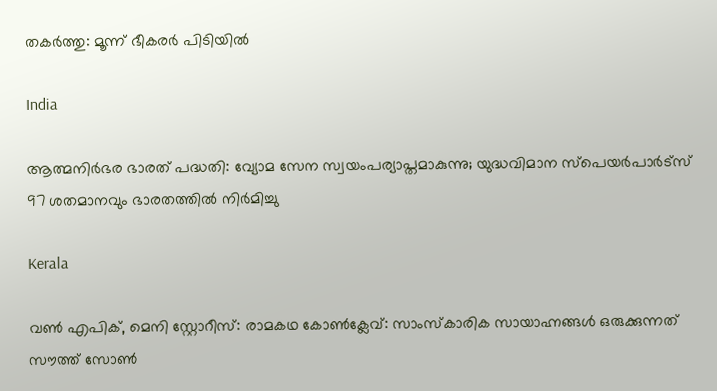തകര്‍ത്തു: മൂന്ന് ഭീകരര്‍ പിടിയില്‍

India

ആത്മനിര്‍ഭര ഭാരത് പദ്ധതി: വ്യോമ സേന സ്വയംപര്യാപ്തമാകുന്നു; യുദ്ധവിമാന സ്പെയര്‍പാര്‍ട്സ് 97 ശതമാനവും ഭാരതത്തില്‍ നിര്‍മിച്ചു

Kerala

വണ്‍ എപിക്, മെനി സ്റ്റോറീസ്: രാമകഥ കോണ്‍ക്ലേവ്: സാംസ്‌കാരിക സായാഹ്നങ്ങള്‍ ഒരുക്കുന്നത് സൗത്ത് സോണ്‍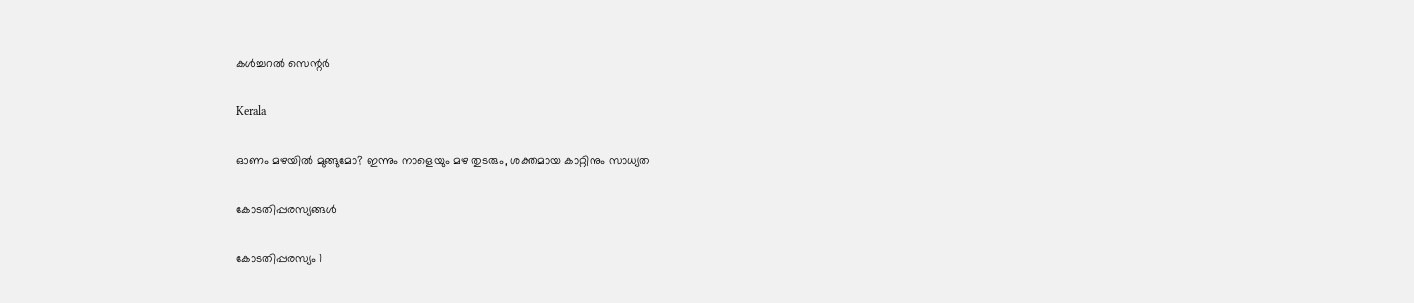കള്‍ച്ചറല്‍ സെന്റര്‍

Kerala

ഓണം മഴയില്‍ മുങ്ങുമോ? ഇന്നും നാളെയും മഴ തുടരും, ശക്തമായ കാറ്റിനും സാധ്യത

കോടതിപ്പരസ്യങ്ങള്‍

കോടതിപ്പരസ്യം 1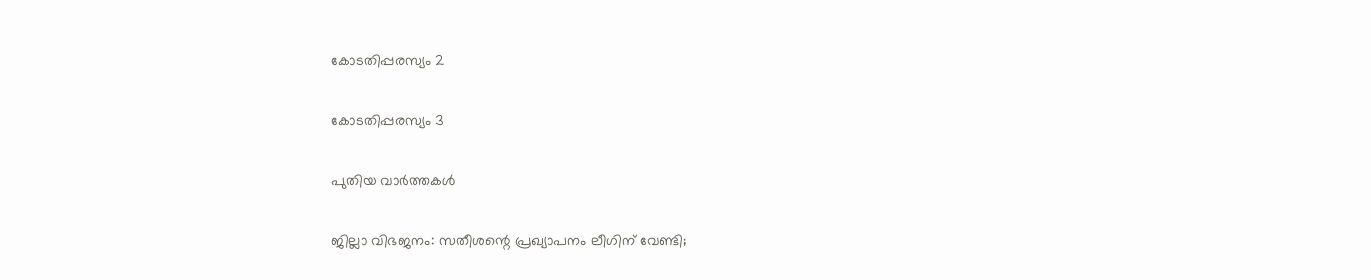കോടതിപ്പരസ്യം 2

കോടതിപ്പരസ്യം 3

പുതിയ വാര്‍ത്തകള്‍

ജില്ലാ വിഭജനം: സതീശന്റെ പ്രഖ്യാപനം ലീഗിന് വേണ്ടി;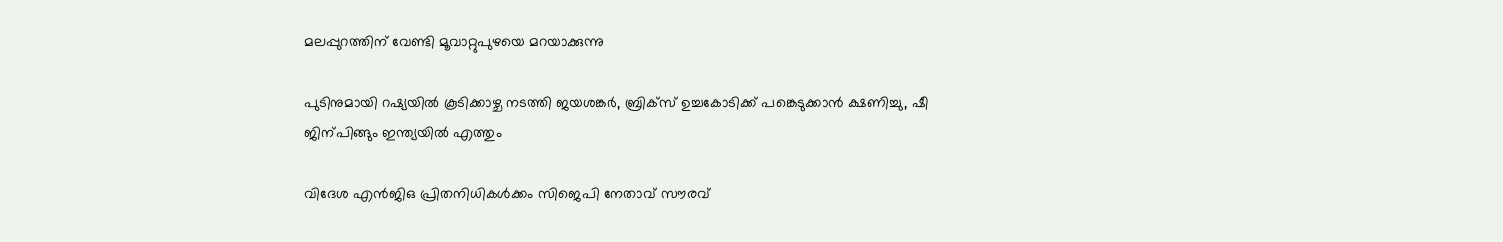മലപ്പുറത്തിന് വേണ്ടി മൂവാറ്റുപുഴയെ മറയാക്കുന്നു

പുടിനുമായി റഷ്യയില്‍ കൂടിക്കാഴ്ച നടത്തി ജയശങ്കര്‍, ബ്രിക്സ് ഉച്ചകോടിക്ക് പങ്കെടുക്കാന്‍ ക്ഷണിച്ചു, ഷീ ജിന‍്പിങ്ങും ഇന്ത്യയില്‍ എത്തും

വിദേശ എന്‍ജിഒ പ്രിതനിധികള്‍ക്കം സിജെപി നേതാവ് സൗരവ്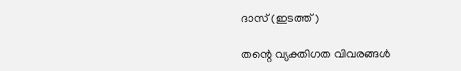ദാസ് (ഇടത്ത്)

തന്റെ വ്യക്തിഗത വിവരങ്ങള്‍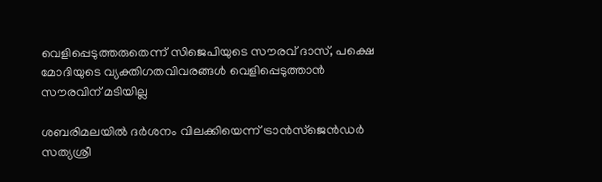വെളിപ്പെടുത്തരുതെന്ന് സിജെപിയുടെ സൗരവ് ദാസ്, പക്ഷെ മോദിയുടെ വ്യക്തിഗതവിവരങ്ങള്‍ വെളിപ്പെടുത്താന്‍ സൗരവിന് മടിയില്ല

ശബരിമലയില്‍ ദര്‍ശനം വിലക്കിയെന്ന് ട്രാന്‍സ്ജെന്‍ഡര്‍ സത്യശ്രീ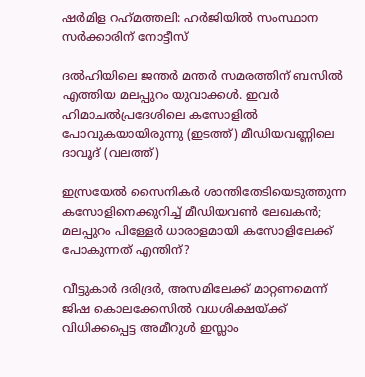ഷര്‍മിള റഹ്‌മത്തലി: ഹര്‍ജിയില്‍ സംസ്ഥാന സര്‍ക്കാരിന് നോട്ടീസ്

ദല്‍ഹിയിലെ ജന്തര്‍ മന്തര്‍ സമരത്തിന് ബസില്‍ എത്തിയ മലപ്പുറം യുവാക്കള്‍. ഇവര്‍ ഹിമാചല്‍പ്രദേശിലെ കസോളില്‍ പോവുകയായിരുന്നു (ഇടത്ത്) മീഡിയവണ്ണിലെ ദാവൂദ് (വലത്ത്)

ഇസ്രയേല്‍ സൈനികര്‍ ശാന്തിതേടിയെടുത്തുന്ന കസോളിനെക്കുറിച്ച് മീഡിയവണ്‍ ലേഖകന്‍; മലപ്പുറം പിള്ളേര്‍ ധാരാളമായി കസോളിലേക്ക് പോകുന്നത് എന്തിന്?

വീട്ടുകാര്‍ ദരിദ്രര്‍, അസമിലേക്ക് മാറ്റണമെന്ന് ജിഷ കൊലക്കേസില്‍ വധശിക്ഷയ്‌ക്ക് വിധിക്കപ്പെട്ട അമീറുള്‍ ഇസ്ലാം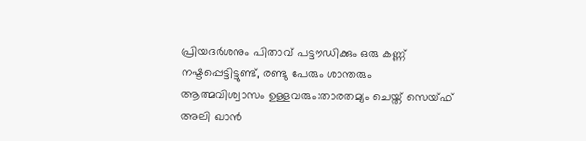പ്രിയദര്‍ശനും പിതാവ് പട്ടൗഡിക്കും ഒരു കണ്ണ് നഷ്ടപ്പെട്ടിട്ടുണ്ട്, രണ്ടു പേരും ശാന്തരും ആത്മവിശ്വാസം ഉള്ളവരും:താരതമ്യം ചെയ്ത് സെയ്ഫ് അലി ഖാൻ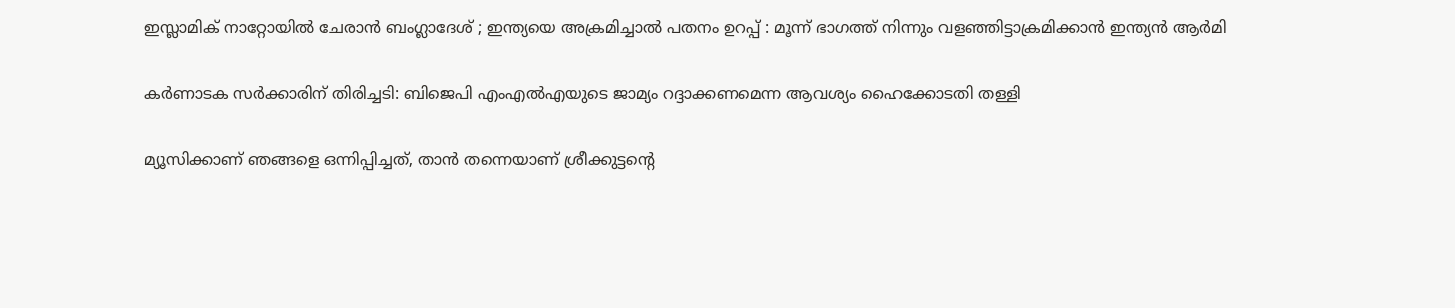ഇസ്ലാമിക് നാറ്റോയിൽ ചേരാൻ ബംഗ്ലാദേശ് ; ഇന്ത്യയെ അക്രമിച്ചാൽ പതനം ഉറപ്പ് : മൂന്ന് ഭാഗത്ത് നിന്നും വളഞ്ഞിട്ടാക്രമിക്കാൻ ഇന്ത്യൻ ആർമി

കര്‍ണാടക സര്‍ക്കാരിന് തിരിച്ചടി: ബിജെപി എംഎല്‍എയുടെ ജാമ്യം റദ്ദാക്കണമെന്ന ആവശ്യം ഹൈക്കോടതി തള്ളി

മ്യൂസിക്കാണ് ഞങ്ങളെ ഒന്നിപ്പിച്ചത്, താൻ തന്നെയാണ് ശ്രീക്കുട്ടന്റെ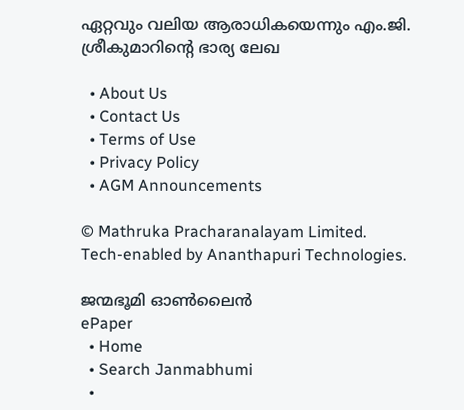ഏറ്റവും വലിയ ആരാധികയെന്നും എം.ജി. ശ്രീകുമാറിന്റെ ഭാര്യ ലേഖ

  • About Us
  • Contact Us
  • Terms of Use
  • Privacy Policy
  • AGM Announcements

© Mathruka Pracharanalayam Limited.
Tech-enabled by Ananthapuri Technologies.

ജന്മഭൂമി ഓണ്‍ലൈന്‍
ePaper
  • Home
  • Search Janmabhumi
  •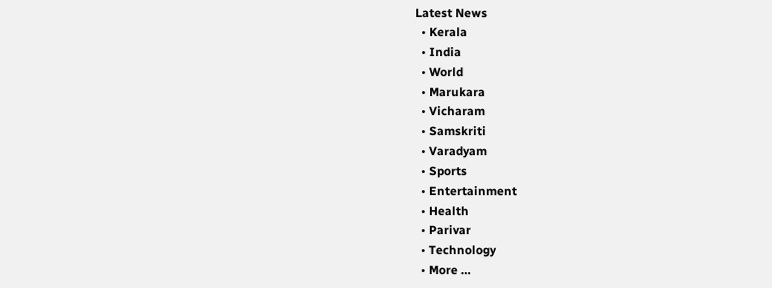Latest News
  • Kerala
  • India
  • World
  • Marukara
  • Vicharam
  • Samskriti
  • Varadyam
  • Sports
  • Entertainment
  • Health
  • Parivar
  • Technology
  • More …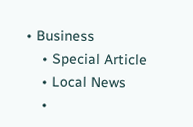• Business
    • Special Article
    • Local News
    •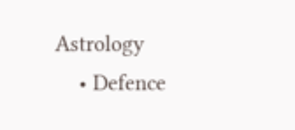Astrology
    • Defence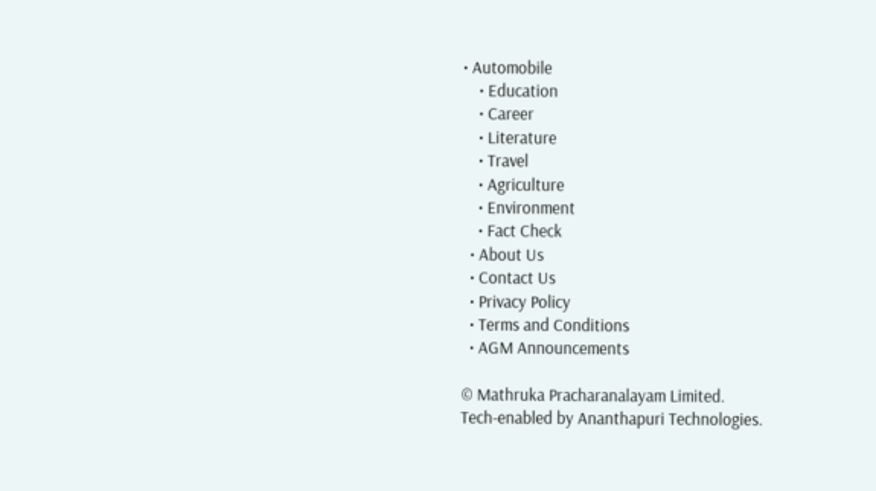• Automobile
    • Education
    • Career
    • Literature
    • Travel
    • Agriculture
    • Environment
    • Fact Check
  • About Us
  • Contact Us
  • Privacy Policy
  • Terms and Conditions
  • AGM Announcements

© Mathruka Pracharanalayam Limited.
Tech-enabled by Ananthapuri Technologies.